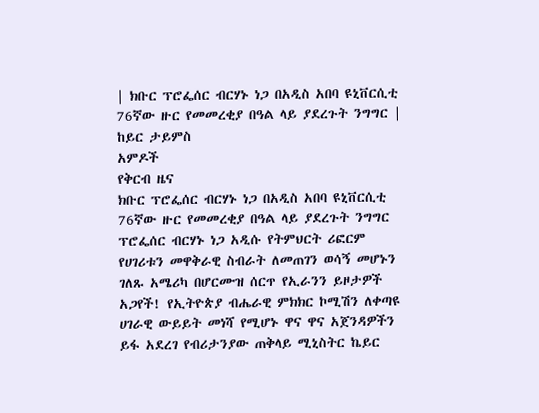| ክቡር ፕሮፌሰር ብርሃኑ ነጋ በአዲስ አበባ ዩኒቨርሲቲ 76ኛው ዙር የመመረቂያ በዓል ላይ ያደረጉት ንግግር | ከይር ታይምስ
አምዶች
የቅርብ ዜና
ክቡር ፕሮፌሰር ብርሃኑ ነጋ በአዲስ አበባ ዩኒቨርሲቲ 76ኛው ዙር የመመረቂያ በዓል ላይ ያደረጉት ንግግር ፕሮፌሰር ብርሃኑ ነጋ አዲሱ የትምህርት ሪፎርም የሀገሪቱን መዋቅራዊ ስብራት ለመጠገን ወሳኝ መሆኑን ገለጹ አሜሪካ በሆርሙዝ ሰርጥ የኢራንን ይዞታዎች አጋየች! የኢትዮጵያ ብሔራዊ ምክክር ኮሚሽን ለቀጣዩ ሀገራዊ ውይይት መነሻ የሚሆኑ ዋና ዋና አጀንዳዎችን ይፋ አደረገ የብሪታንያው ጠቅላይ ሚኒስትር ኬይር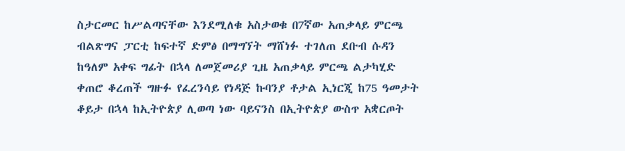ስታርመር ከሥልጣናቸው እንደሚለቁ አስታወቁ በ7ኛው አጠቃላይ ምርጫ ብልጽግና ፓርቲ ከፍተኛ ድምፅ በማግኘት ማሸነፉ ተገለጠ ደቡብ ሱዳን ከዓለም አቀፍ ግፊት በኋላ ለመጀመሪያ ጊዜ አጠቃላይ ምርጫ ልታካሂድ ቀጠሮ ቆረጠች ግዙፉ የፈረንሳይ የነዳጅ ኩባንያ ቶታል ኢነርጂ ከ75 ዓመታት ቆይታ በኋላ ከኢትዮጵያ ሊወጣ ነው ባይናንስ በኢትዮጵያ ውስጥ አቋርጦት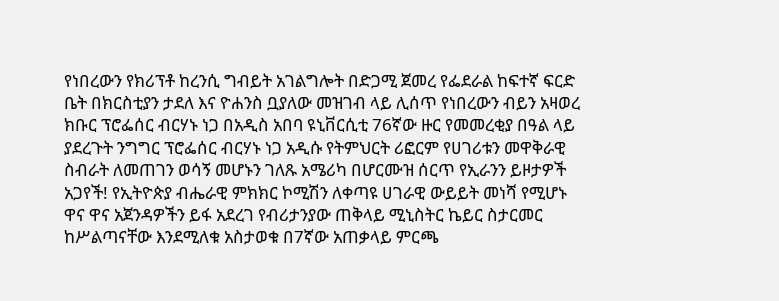የነበረውን የክሪፕቶ ከረንሲ ግብይት አገልግሎት በድጋሚ ጀመረ የፌደራል ከፍተኛ ፍርድ ቤት በክርስቲያን ታደለ እና ዮሐንስ ቧያለው መዝገብ ላይ ሊሰጥ የነበረውን ብይን አዛወረ ክቡር ፕሮፌሰር ብርሃኑ ነጋ በአዲስ አበባ ዩኒቨርሲቲ 76ኛው ዙር የመመረቂያ በዓል ላይ ያደረጉት ንግግር ፕሮፌሰር ብርሃኑ ነጋ አዲሱ የትምህርት ሪፎርም የሀገሪቱን መዋቅራዊ ስብራት ለመጠገን ወሳኝ መሆኑን ገለጹ አሜሪካ በሆርሙዝ ሰርጥ የኢራንን ይዞታዎች አጋየች! የኢትዮጵያ ብሔራዊ ምክክር ኮሚሽን ለቀጣዩ ሀገራዊ ውይይት መነሻ የሚሆኑ ዋና ዋና አጀንዳዎችን ይፋ አደረገ የብሪታንያው ጠቅላይ ሚኒስትር ኬይር ስታርመር ከሥልጣናቸው እንደሚለቁ አስታወቁ በ7ኛው አጠቃላይ ምርጫ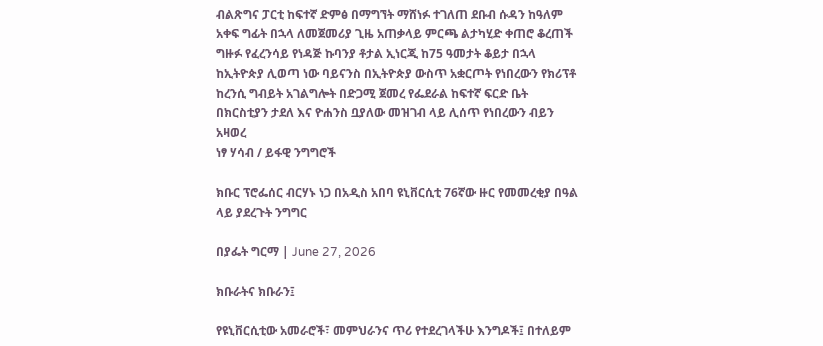ብልጽግና ፓርቲ ከፍተኛ ድምፅ በማግኘት ማሸነፉ ተገለጠ ደቡብ ሱዳን ከዓለም አቀፍ ግፊት በኋላ ለመጀመሪያ ጊዜ አጠቃላይ ምርጫ ልታካሂድ ቀጠሮ ቆረጠች ግዙፉ የፈረንሳይ የነዳጅ ኩባንያ ቶታል ኢነርጂ ከ75 ዓመታት ቆይታ በኋላ ከኢትዮጵያ ሊወጣ ነው ባይናንስ በኢትዮጵያ ውስጥ አቋርጦት የነበረውን የክሪፕቶ ከረንሲ ግብይት አገልግሎት በድጋሚ ጀመረ የፌደራል ከፍተኛ ፍርድ ቤት በክርስቲያን ታደለ እና ዮሐንስ ቧያለው መዝገብ ላይ ሊሰጥ የነበረውን ብይን አዛወረ
ነፃ ሃሳብ / ይፋዊ ንግግሮች

ክቡር ፕሮፌሰር ብርሃኑ ነጋ በአዲስ አበባ ዩኒቨርሲቲ 76ኛው ዙር የመመረቂያ በዓል ላይ ያደረጉት ንግግር

በያፌት ግርማ | June 27, 2026

ክቡራትና ክቡራን፤

የዩኒቨርሲቲው አመራሮች፣ መምህራንና ጥሪ የተደረገላችሁ እንግዶች፤ በተለይም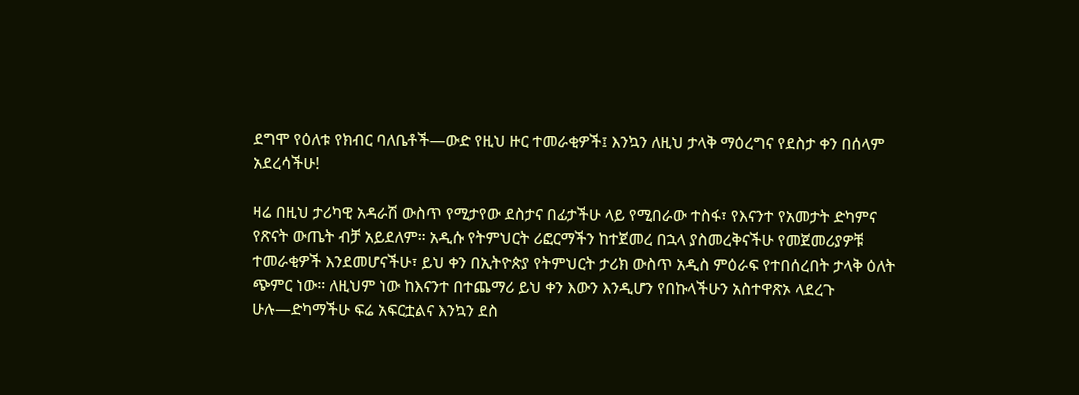ደግሞ የዕለቱ የክብር ባለቤቶች—ውድ የዚህ ዙር ተመራቂዎች፤ እንኳን ለዚህ ታላቅ ማዕረግና የደስታ ቀን በሰላም አደረሳችሁ!

ዛሬ በዚህ ታሪካዊ አዳራሽ ውስጥ የሚታየው ደስታና በፊታችሁ ላይ የሚበራው ተስፋ፣ የእናንተ የአመታት ድካምና የጽናት ውጤት ብቻ አይደለም። አዲሱ የትምህርት ሪፎርማችን ከተጀመረ በኋላ ያስመረቅናችሁ የመጀመሪያዎቹ ተመራቂዎች እንደመሆናችሁ፣ ይህ ቀን በኢትዮጵያ የትምህርት ታሪክ ውስጥ አዲስ ምዕራፍ የተበሰረበት ታላቅ ዕለት ጭምር ነው። ለዚህም ነው ከእናንተ በተጨማሪ ይህ ቀን እውን እንዲሆን የበኩላችሁን አስተዋጽኦ ላደረጉ ሁሉ—ድካማችሁ ፍሬ አፍርቷልና እንኳን ደስ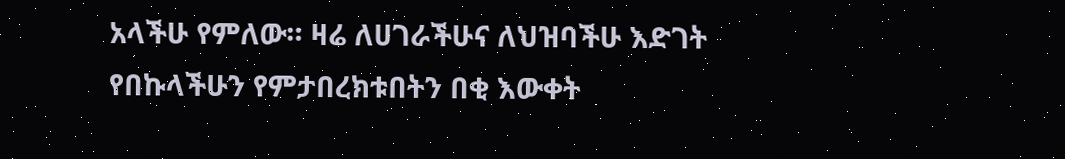አላችሁ የምለው። ዛሬ ለሀገራችሁና ለህዝባችሁ እድገት የበኩላችሁን የምታበረክቱበትን በቂ እውቀት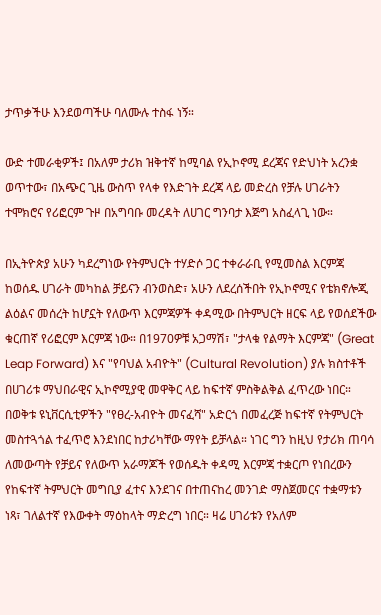ታጥቃችሁ እንደወጣችሁ ባለሙሉ ተስፋ ነኝ።

ውድ ተመራቂዎች፤ በአለም ታሪክ ዝቅተኛ ከሚባል የኢኮኖሚ ደረጃና የድህነት አረንቋ ወጥተው፣ በአጭር ጊዜ ውስጥ የላቀ የእድገት ደረጃ ላይ መድረስ የቻሉ ሀገራትን ተሞክሮና የሪፎርም ጉዞ በአግባቡ መረዳት ለሀገር ግንባታ እጅግ አስፈላጊ ነው።

በኢትዮጵያ አሁን ካደረግነው የትምህርት ተሃድሶ ጋር ተቀራራቢ የሚመስል እርምጃ ከወሰዱ ሀገራት መካከል ቻይናን ብንወስድ፣ አሁን ለደረሰችበት የኢኮኖሚና የቴክኖሎጂ ልዕልና መሰረት ከሆኗት የለውጥ እርምጃዎች ቀዳሚው በትምህርት ዘርፍ ላይ የወሰደችው ቁርጠኛ የሪፎርም እርምጃ ነው። በ1970ዎቹ አጋማሽ፣ "ታላቁ የልማት እርምጃ" (Great Leap Forward) እና "የባህል አብዮት" (Cultural Revolution) ያሉ ክስተቶች በሀገሪቱ ማህበራዊና ኢኮኖሚያዊ መዋቅር ላይ ከፍተኛ ምስቅልቅል ፈጥረው ነበር። በወቅቱ ዩኒቨርሲቲዎችን "የፀረ-አብዮት መናፈሻ" አድርጎ በመፈረጅ ከፍተኛ የትምህርት መስተጓጎል ተፈጥሮ እንደነበር ከታሪካቸው ማየት ይቻላል። ነገር ግን ከዚህ የታሪክ ጠባሳ ለመውጣት የቻይና የለውጥ አራማጆች የወሰዱት ቀዳሚ እርምጃ ተቋርጦ የነበረውን የከፍተኛ ትምህርት መግቢያ ፈተና እንደገና በተጠናከረ መንገድ ማስጀመርና ተቋማቱን ነጻ፣ ገለልተኛ የእውቀት ማዕከላት ማድረግ ነበር። ዛሬ ሀገሪቱን የአለም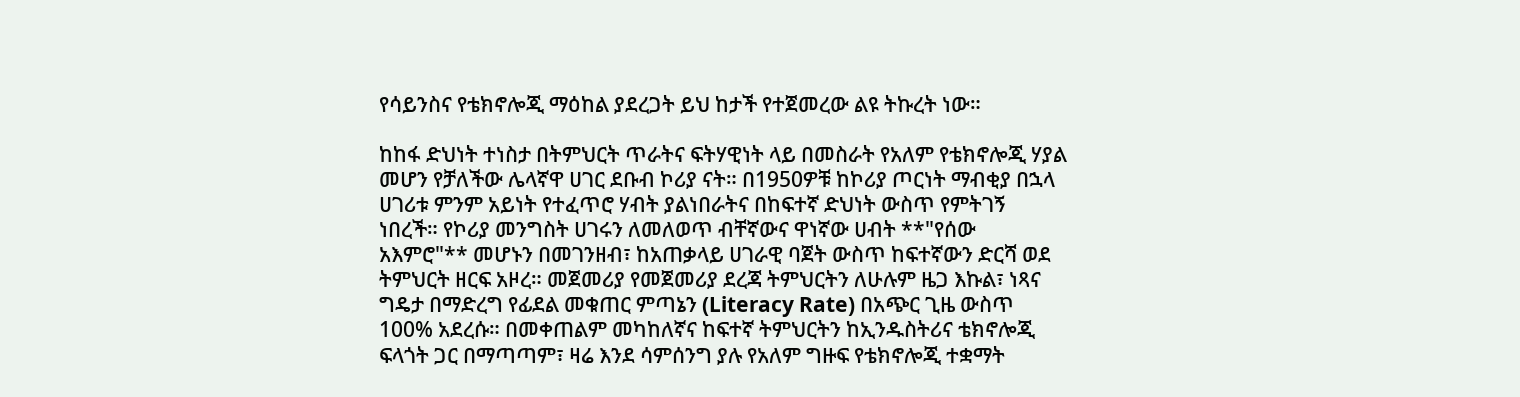የሳይንስና የቴክኖሎጂ ማዕከል ያደረጋት ይህ ከታች የተጀመረው ልዩ ትኩረት ነው።

ከከፋ ድህነት ተነስታ በትምህርት ጥራትና ፍትሃዊነት ላይ በመስራት የአለም የቴክኖሎጂ ሃያል መሆን የቻለችው ሌላኛዋ ሀገር ደቡብ ኮሪያ ናት። በ1950ዎቹ ከኮሪያ ጦርነት ማብቂያ በኋላ ሀገሪቱ ምንም አይነት የተፈጥሮ ሃብት ያልነበራትና በከፍተኛ ድህነት ውስጥ የምትገኝ ነበረች። የኮሪያ መንግስት ሀገሩን ለመለወጥ ብቸኛውና ዋነኛው ሀብት **"የሰው አእምሮ"** መሆኑን በመገንዘብ፣ ከአጠቃላይ ሀገራዊ ባጀት ውስጥ ከፍተኛውን ድርሻ ወደ ትምህርት ዘርፍ አዞረ። መጀመሪያ የመጀመሪያ ደረጃ ትምህርትን ለሁሉም ዜጋ እኩል፣ ነጻና ግዴታ በማድረግ የፊደል መቁጠር ምጣኔን (Literacy Rate) በአጭር ጊዜ ውስጥ 100% አደረሱ። በመቀጠልም መካከለኛና ከፍተኛ ትምህርትን ከኢንዱስትሪና ቴክኖሎጂ ፍላጎት ጋር በማጣጣም፣ ዛሬ እንደ ሳምሰንግ ያሉ የአለም ግዙፍ የቴክኖሎጂ ተቋማት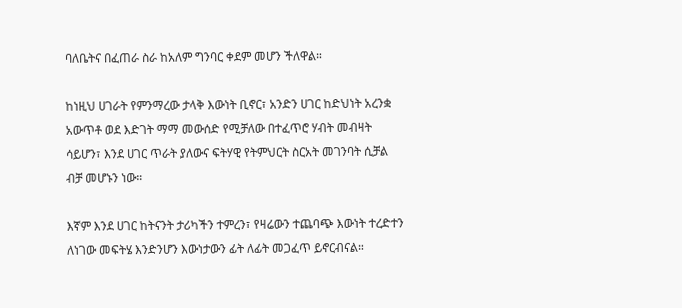ባለቤትና በፈጠራ ስራ ከአለም ግንባር ቀደም መሆን ችለዋል።

ከነዚህ ሀገራት የምንማረው ታላቅ እውነት ቢኖር፣ አንድን ሀገር ከድህነት አረንቋ አውጥቶ ወደ እድገት ማማ መውሰድ የሚቻለው በተፈጥሮ ሃብት መብዛት ሳይሆን፣ እንደ ሀገር ጥራት ያለውና ፍትሃዊ የትምህርት ስርአት መገንባት ሲቻል ብቻ መሆኑን ነው።

እኛም እንደ ሀገር ከትናንት ታሪካችን ተምረን፣ የዛሬውን ተጨባጭ እውነት ተረድተን ለነገው መፍትሄ እንድንሆን እውነታውን ፊት ለፊት መጋፈጥ ይኖርብናል።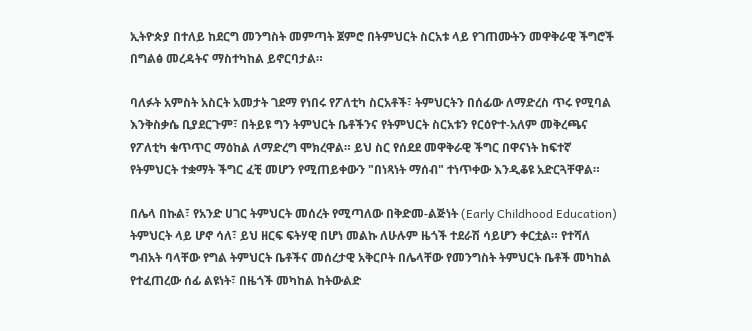ኢትዮጵያ በተለይ ከደርግ መንግስት መምጣት ጀምሮ በትምህርት ስርአቱ ላይ የገጠሙትን መዋቅራዊ ችግሮች በግልፅ መረዳትና ማስተካከል ይኖርባታል።

ባለፉት አምስት አስርት አመታት ገደማ የነበሩ የፖለቲካ ስርአቶች፣ ትምህርትን በሰፊው ለማድረስ ጥሩ የሚባል እንቅስቃሴ ቢያደርጉም፣ በትይዩ ግን ትምህርት ቤቶችንና የትምህርት ስርአቱን የርዕዮተ-አለም መቅረጫና የፖለቲካ ቁጥጥር ማዕከል ለማድረግ ሞክረዋል። ይህ ስር የሰደደ መዋቅራዊ ችግር በዋናነት ከፍተኛ የትምህርት ተቋማት ችግር ፈቺ መሆን የሚጠይቀውን "በነጻነት ማሰብ" ተነጥቀው እንዲቆዩ አድርጓቸዋል።

በሌላ በኩል፣ የአንድ ሀገር ትምህርት መሰረት የሚጣለው በቅድመ-ልጅነት (Early Childhood Education) ትምህርት ላይ ሆኖ ሳለ፣ ይህ ዘርፍ ፍትሃዊ በሆነ መልኩ ለሁሉም ዜጎች ተደራሽ ሳይሆን ቀርቷል። የተሻለ ግብአት ባላቸው የግል ትምህርት ቤቶችና መሰረታዊ አቅርቦት በሌላቸው የመንግስት ትምህርት ቤቶች መካከል የተፈጠረው ሰፊ ልዩነት፣ በዜጎች መካከል ከትውልድ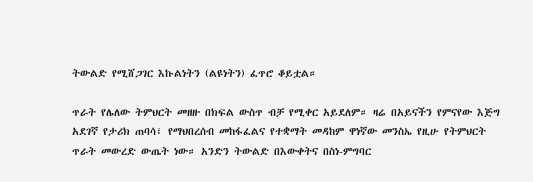ትውልድ የሚሸጋገር እኩልነትን (ልዩነትን) ፈጥሮ ቆይቷል።

ጥራት የሌለው ትምህርት መዘዙ በክፍል ውስጥ ብቻ የሚቀር አይደለም። ዛሬ በአይናችን የምናየው እጅግ አደገኛ የታሪክ ጠባሳ፣ የማህበረሰብ መከፋፈልና የተቋማት መዳከም ዋነኛው መንስኤ የዚሁ የትምህርት ጥራት መውረድ ውጤት ነው። አንድን ትውልድ በእውቀትና በስነ-ምግባር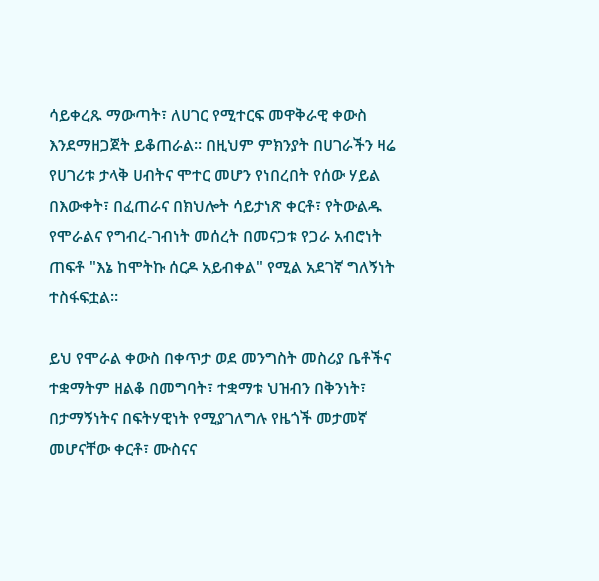ሳይቀረጹ ማውጣት፣ ለሀገር የሚተርፍ መዋቅራዊ ቀውስ እንደማዘጋጀት ይቆጠራል። በዚህም ምክንያት በሀገራችን ዛሬ የሀገሪቱ ታላቅ ሀብትና ሞተር መሆን የነበረበት የሰው ሃይል በእውቀት፣ በፈጠራና በክህሎት ሳይታነጽ ቀርቶ፣ የትውልዱ የሞራልና የግብረ-ገብነት መሰረት በመናጋቱ የጋራ አብሮነት ጠፍቶ "እኔ ከሞትኩ ሰርዶ አይብቀል" የሚል አደገኛ ግለኝነት ተስፋፍቷል።

ይህ የሞራል ቀውስ በቀጥታ ወደ መንግስት መስሪያ ቤቶችና ተቋማትም ዘልቆ በመግባት፣ ተቋማቱ ህዝብን በቅንነት፣ በታማኝነትና በፍትሃዊነት የሚያገለግሉ የዜጎች መታመኛ መሆናቸው ቀርቶ፣ ሙስናና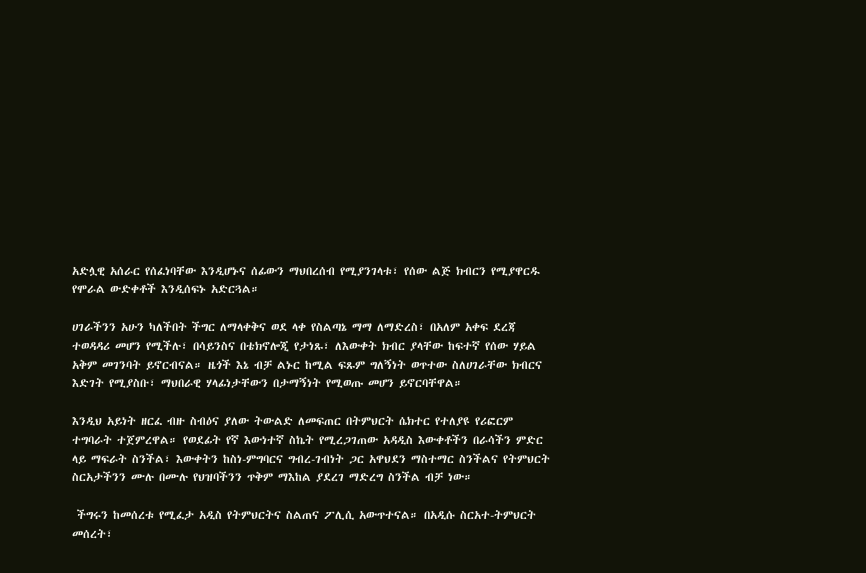አድሏዊ አሰራር የሰፈነባቸው እንዲሆኑና ሰፊውን ማህበረሰብ የሚያንገላቱ፣ የሰው ልጅ ክብርን የሚያዋርዱ የሞራል ውድቀቶች እንዲሰፍኑ አድርጓል።

ሀገራችንን አሁን ካለችበት ችግር ለማላቀቅና ወደ ላቀ የስልጣኔ ማማ ለማድረስ፣ በአለም አቀፍ ደረጃ ተወዳዳሪ መሆን የሚችሉ፣ በሳይንስና በቴክኖሎጂ የታነጹ፣ ለእውቀት ክብር ያላቸው ከፍተኛ የሰው ሃይል አቅም መገንባት ይኖርብናል። ዜጎች እኔ ብቻ ልኑር ከሚል ፍጹም ግለኝነት ወጥተው ስለሀገራቸው ክብርና እድገት የሚያስቡ፣ ማህበራዊ ሃላፊነታቸውን በታማኝነት የሚወጡ መሆን ይኖርባቸዋል።

እንዲህ አይነት ዘርፈ ብዙ ስብዕና ያለው ትውልድ ለመፍጠር በትምህርት ሴክተር የተለያዩ የሪፎርም ተግባራት ተጀምረዋል። የወደፊት የኛ እውነተኛ ስኬት የሚረጋገጠው አዳዲስ እውቀቶችን በራሳችን ምድር ላይ ማፍራት ስንችል፣ እውቀትን ከስነ-ምግባርና ግብረ-ገብነት ጋር አዋህደን ማስተማር ስንችልና የትምህርት ስርአታችንን ሙሉ በሙሉ የህዝባችንን ጥቅም ማእከል ያደረገ ማድረግ ስንችል ብቻ ነው።

 ችግሩን ከመሰረቱ የሚፈታ አዲስ የትምህርትና ስልጠና ፖሊሲ አውጥተናል። በአዲሱ ስርአተ-ትምህርት መሰረት፣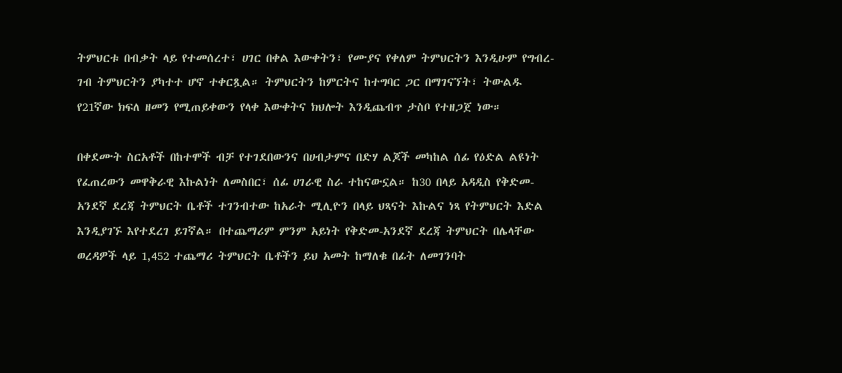ትምህርቱ በብቃት ላይ የተመሰረተ፣ ሀገር በቀል እውቀትን፣ የሙያና የቀለም ትምህርትን እንዲሁም የግብረ-ገብ ትምህርትን ያካተተ ሆኖ ተቀርጿል። ትምህርትን ከምርትና ከተግባር ጋር በማገናኘት፣ ትውልዱ የ21ኛው ክፍለ ዘመን የሚጠይቀውን የላቀ እውቀትና ክህሎት እንዲጨብጥ ታስቦ የተዘጋጀ ነው።

በቀደሙት ስርአቶች በከተሞች ብቻ የተገደበውንና በሀብታምና በድሃ ልጆች መካከል ሰፊ የዕድል ልዩነት የፈጠረውን መዋቅራዊ እኩልነት ለመስበር፣ ሰፊ ሀገራዊ ስራ ተከናውኗል። ከ30 በላይ አዳዲስ የቅድመ-አንደኛ ደረጃ ትምህርት ቤቶች ተገንብተው ከአራት ሚሊዮን በላይ ህጻናት እኩልና ነጻ የትምህርት እድል እንዲያገኙ እየተደረገ ይገኛል። በተጨማሪም ምንም አይነት የቅድመ-አንደኛ ደረጃ ትምህርት በሌላቸው ወረዳዎች ላይ 1,452 ተጨማሪ ትምህርት ቤቶችን ይህ አመት ከማለቁ በፊት ለመገንባት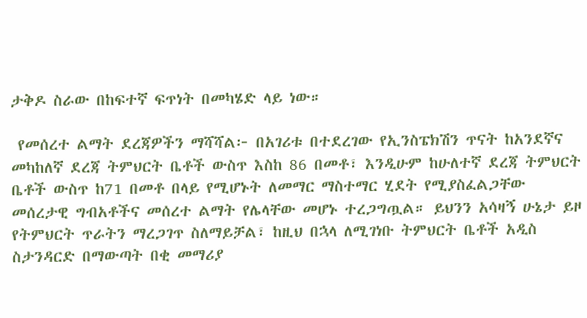ታቅዶ ስራው በከፍተኛ ፍጥነት በመካሄድ ላይ ነው።

 የመሰረተ ልማት ደረጃዎችን ማሻሻል፦ በአገሪቱ በተደረገው የኢንስፔክሽን ጥናት ከአንደኛና መካከለኛ ደረጃ ትምህርት ቤቶች ውስጥ እስከ 86 በመቶ፣ እንዲሁም ከሁለተኛ ደረጃ ትምህርት ቤቶች ውስጥ ከ71 በመቶ በላይ የሚሆኑት ለመማር ማስተማር ሂደት የሚያስፈልጋቸው መሰረታዊ ግብአቶችና መሰረተ ልማት የሌላቸው መሆኑ ተረጋግጧል። ይህንን አሳዛኝ ሁኔታ ይዞ የትምህርት ጥራትን ማረጋገጥ ስለማይቻል፣ ከዚህ በኋላ ለሚገነቡ ትምህርት ቤቶች አዲስ ስታንዳርድ በማውጣት በቂ መማሪያ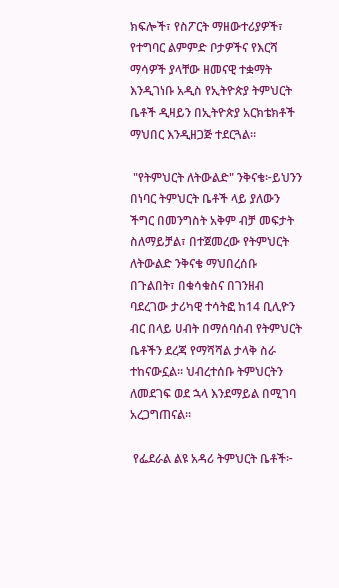ክፍሎች፣ የስፖርት ማዘውተሪያዎች፣ የተግባር ልምምድ ቦታዎችና የእርሻ ማሳዎች ያላቸው ዘመናዊ ተቋማት እንዲገነቡ አዲስ የኢትዮጵያ ትምህርት ቤቶች ዲዛይን በኢትዮጵያ አርክቴክቶች ማህበር እንዲዘጋጅ ተደርጓል።

 "የትምህርት ለትውልድ" ንቅናቄ፦ይህንን በነባር ትምህርት ቤቶች ላይ ያለውን ችግር በመንግስት አቅም ብቻ መፍታት ስለማይቻል፣ በተጀመረው የትምህርት ለትውልድ ንቅናቄ ማህበረሰቡ በጉልበት፣ በቁሳቁስና በገንዘብ ባደረገው ታሪካዊ ተሳትፎ ከ14 ቢሊዮን ብር በላይ ሀብት በማሰባሰብ የትምህርት ቤቶችን ደረጃ የማሻሻል ታላቅ ስራ ተከናውኗል። ህብረተሰቡ ትምህርትን ለመደገፍ ወደ ኋላ እንደማይል በሚገባ አረጋግጠናል።

 የፌደራል ልዩ አዳሪ ትምህርት ቤቶች፦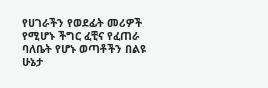የሀገራችን የወደፊት መሪዎች የሚሆኑ ችግር ፈቺና የፈጠራ ባለቤት የሆኑ ወጣቶችን በልዩ ሁኔታ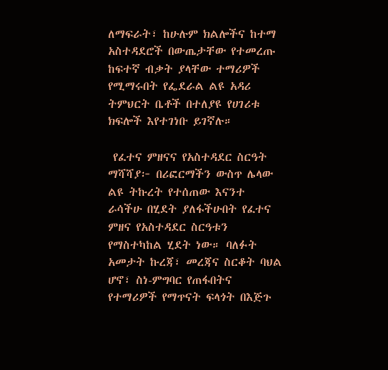ለማፍራት፣ ከሁሉም ክልሎችና ከተማ አስተዳደሮች በውጤታቸው የተመረጡ ከፍተኛ ብቃት ያላቸው ተማሪዎች የሚማሩበት የፌደራል ልዩ አዳሪ ትምህርት ቤቶች በተለያዩ የሀገሪቱ ክፍሎች እየተገነቡ ይገኛሉ።

 የፈተና ምዘናና የአስተዳደር ስርዓት ማሻሻያ፦ በሪፎርማችን ውስጥ ሌላው ልዩ ትኩረት የተሰጠው እናንተ ራሳችሁ በሂደት ያለፋችሁበት የፈተና ምዘና የአስተዳደር ስርዓቱን የማስተካከል ሂደት ነው። ባለፉት አመታት ኩረጃ፣ መረጃና ስርቆት ባህል ሆኖ፣ ስነ-ምግባር የጠፋበትና የተማሪዎች የማጥናት ፍላጎት በእጅጉ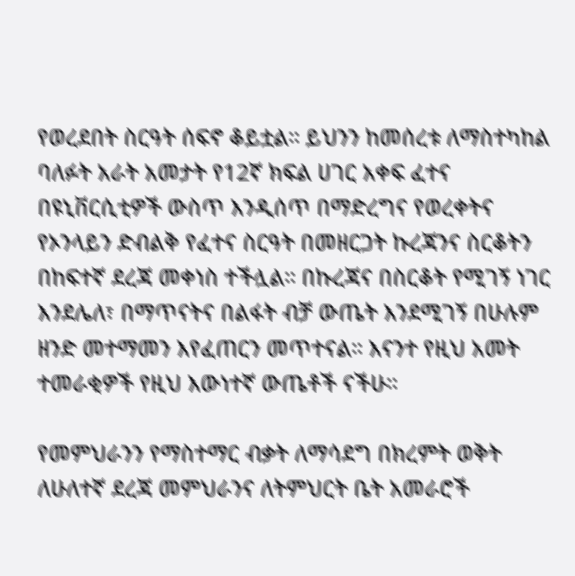የወረደበት ስርዓት ሰፍኖ ቆይቷል። ይህንን ከመሰረቱ ለማስተካከል ባለፉት አራት አመታት የ12ኛ ክፍል ሀገር አቀፍ ፈተና በዩኒቨርሲቲዎች ውስጥ እንዲሰጥ በማድረግና የወረቀትና የኦንላይን ድብልቅ የፈተና ስርዓት በመዘርጋት ኩረጃንና ስርቆትን በከፍተኛ ደረጃ መቀነስ ተችሏል። በኩረጃና በስርቆት የሚገኝ ነገር እንደሌለ፣ በማጥናትና በልፋት ብቻ ውጤት እንደሚገኝ በሁሉም ዘንድ መተማመን እየፈጠርን መጥተናል። እናንተ የዚህ አመት ተመራቂዎች የዚህ እውነተኛ ውጤቶች ናችሁ።

የመምህራንን የማስተማር ብቃት ለማሳደግ በክረምት ወቅት ለሁለተኛ ደረጃ መምህራንና ለትምህርት ቤት አመራሮች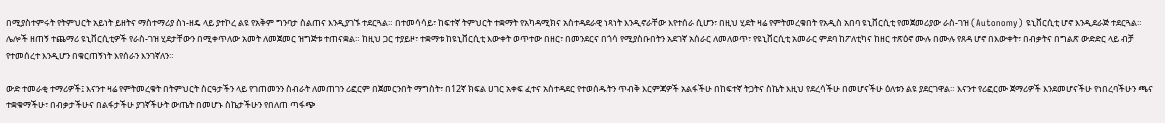በሚያስተምሩት የትምህርት አይነት ይዘትና ማስተማሪያ ስነ-ዘዴ ላይ ያተኮረ ልዩ የአቅም ግንባታ ስልጠና እንዲያገኙ ተደርጓል። በተመሳሳይ፣ ከፍተኛ ትምህርት ተቋማት የአካዳሚክና አስተዳደራዊ ነጻነት እንዲኖራቸው እየተሰራ ሲሆን፣ በዚህ ሂደት ዛሬ የምትመረቁበት የአዲስ አበባ ዩኒቨርሲቲ የመጀመሪያው ራስ-ገዝ (Autonomy) ዩኒቨርሲቲ ሆኖ እንዲደራጅ ተደርጓል። ሌሎች ዘጠኝ ተጨማሪ ዩኒቨርሲቲዎች የራስ-ገዝ ሂደታቸውን በሚቀጥለው አመት ለመጀመር ዝግጅቱ ተጠናቋል። ከዚህ ጋር ተያይዞ፣ ተቋማቱ ከዩኒቨርሲቲ እውቀት ወጥተው በዘር፣ በመንደርና በጎሳ የሚያስቡበትን አደገኛ አሰራር ለመለወጥ፣ የዩኒቨርሲቲ አመራር ምደባ ከፖለቲካና ከዘር ተጽዕኖ ሙሉ በሙሉ የጸዳ ሆኖ በእውቀት፣ በብቃትና በግልጽ ውድድር ላይ ብቻ የተመሰረተ እንዲሆን በቁርጠኝነት እየሰራን እንገኛለን።

ውድ ተመራቂ ተማሪዎች፤ እናንተ ዛሬ የምትመረቁት በትምህርት ስርዓታችን ላይ የገጠመንን ስብራት ለመጠገን ሪፎርም በጀመርንበት ማግስት፣ በ12ኛ ክፍል ሀገር አቀፍ ፈተና አስተዳደር የተወሰዱትን ጥብቅ እርምጃዎች አልፋችሁ በከፍተኛ ትጋትና ስኬት እዚህ የደረሳችሁ በመሆናችሁ ዕለቱን ልዩ ያደርገዋል። እናንተ የሪፎርሙ ጀማሪዎች እንደመሆናችሁ የነበረባችሁን ጫና ተቋቁማችሁ፣ በብቃታችሁና በልፋታችሁ ያገኛችሁት ውጤት በመሆኑ ስኬታችሁን የበለጠ ጣፋጭ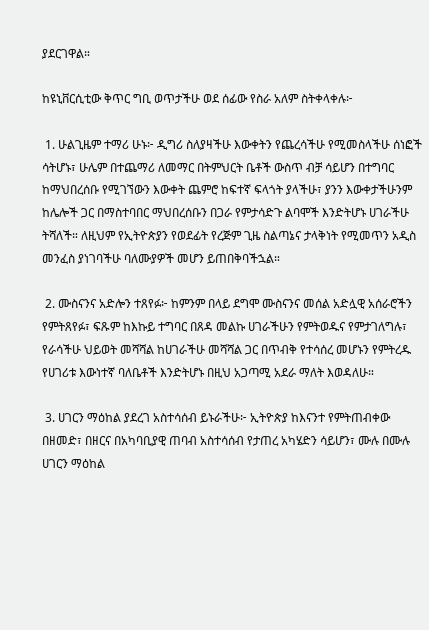ያደርገዋል።

ከዩኒቨርሲቲው ቅጥር ግቢ ወጥታችሁ ወደ ሰፊው የስራ አለም ስትቀላቀሉ፦

 1. ሁልጊዜም ተማሪ ሁኑ፦ ዲግሪ ስለያዛችሁ እውቀትን የጨረሳችሁ የሚመስላችሁ ሰነፎች ሳትሆኑ፣ ሁሌም በተጨማሪ ለመማር በትምህርት ቤቶች ውስጥ ብቻ ሳይሆን በተግባር ከማህበረሰቡ የሚገኘውን እውቀት ጨምሮ ከፍተኛ ፍላጎት ያላችሁ፣ ያንን እውቀታችሁንም ከሌሎች ጋር በማስተባበር ማህበረሰቡን በጋራ የምታሳድጉ ልባሞች እንድትሆኑ ሀገራችሁ ትሻለች። ለዚህም የኢትዮጵያን የወደፊት የረጅም ጊዜ ስልጣኔና ታላቅነት የሚመጥን አዲስ መንፈስ ያነገባችሁ ባለሙያዎች መሆን ይጠበቅባችኋል።

 2. ሙስናንና አድሎን ተጸየፉ፦ ከምንም በላይ ደግሞ ሙስናንና መሰል አድሏዊ አሰራሮችን የምትጸየፉ፣ ፍጹም ከእኩይ ተግባር በጸዳ መልኩ ሀገራችሁን የምትወዱና የምታገለግሉ፣ የራሳችሁ ህይወት መሻሻል ከሀገራችሁ መሻሻል ጋር በጥብቅ የተሳሰረ መሆኑን የምትረዱ የሀገሪቱ እውነተኛ ባለቤቶች እንድትሆኑ በዚህ አጋጣሚ አደራ ማለት እወዳለሁ።

 3. ሀገርን ማዕከል ያደረገ አስተሳሰብ ይኑራችሁ፦ ኢትዮጵያ ከእናንተ የምትጠብቀው በዘመድ፣ በዘርና በአካባቢያዊ ጠባብ አስተሳሰብ የታጠረ አካሄድን ሳይሆን፣ ሙሉ በሙሉ ሀገርን ማዕከል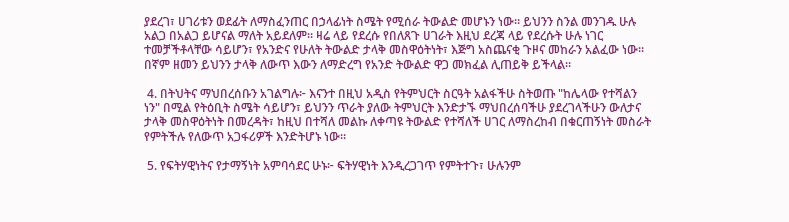ያደረገ፣ ሀገሪቱን ወደፊት ለማስፈንጠር በኃላፊነት ስሜት የሚሰራ ትውልድ መሆኑን ነው። ይህንን ስንል መንገዱ ሁሉ አልጋ በአልጋ ይሆናል ማለት አይደለም። ዛሬ ላይ የደረሱ የበለጸጉ ሀገራት እዚህ ደረጃ ላይ የደረሱት ሁሉ ነገር ተመቻችቶላቸው ሳይሆን፣ የአንድና የሁለት ትውልድ ታላቅ መስዋዕትነት፣ እጅግ አስጨናቂ ጉዞና መከራን አልፈው ነው። በኛም ዘመን ይህንን ታላቅ ለውጥ እውን ለማድረግ የአንድ ትውልድ ዋጋ መክፈል ሊጠይቅ ይችላል።

 4. በትህትና ማህበረሰቡን አገልግሉ፦ እናንተ በዚህ አዲስ የትምህርት ስርዓት አልፋችሁ ስትወጡ "ከሌላው የተሻልን ነን" በሚል የትዕቢት ስሜት ሳይሆን፣ ይህንን ጥራት ያለው ትምህርት እንድታኙ ማህበረሰባችሁ ያደረገላችሁን ውለታና ታላቅ መስዋዕትነት በመረዳት፣ ከዚህ በተሻለ መልኩ ለቀጣዩ ትውልድ የተሻለች ሀገር ለማስረከብ በቁርጠኝነት መስራት የምትችሉ የለውጥ አጋፋሪዎች እንድትሆኑ ነው።

 5. የፍትሃዊነትና የታማኝነት አምባሳደር ሁኑ፦ ፍትሃዊነት እንዲረጋገጥ የምትተጉ፣ ሁሉንም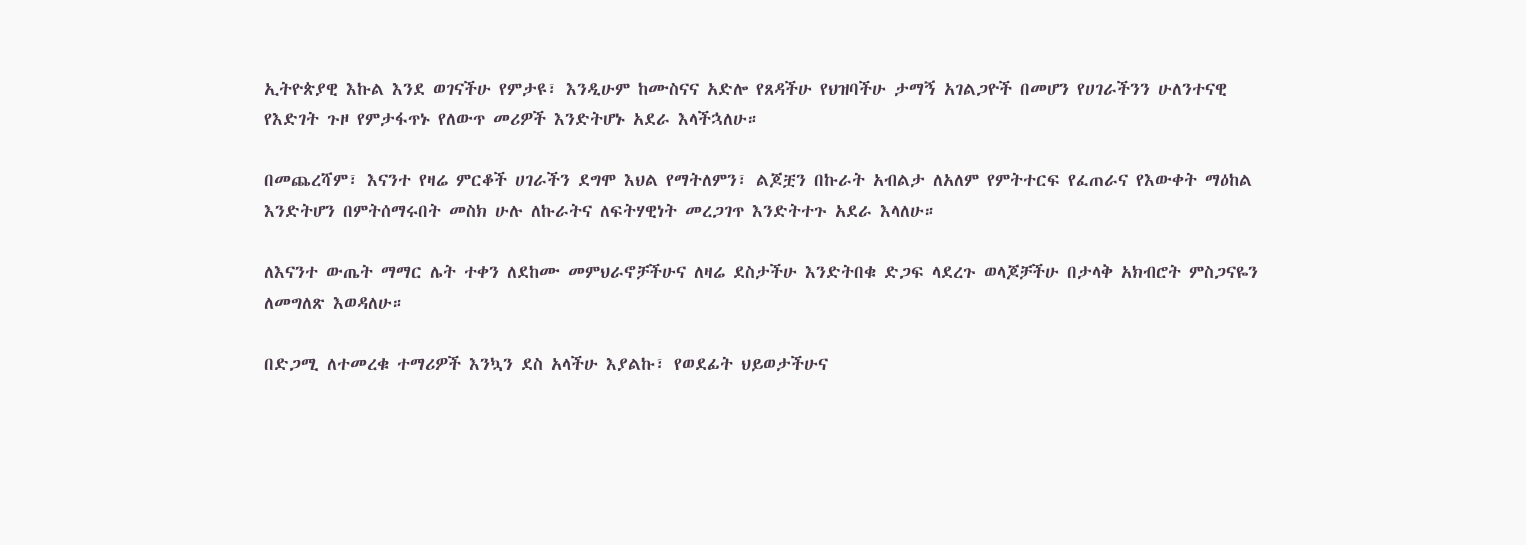ኢትዮጵያዊ እኩል እንደ ወገናችሁ የምታዩ፣ እንዲሁም ከሙስናና አድሎ የጸዳችሁ የህዝባችሁ ታማኝ አገልጋዮች በመሆን የሀገራችንን ሁለንተናዊ የእድገት ጉዞ የምታፋጥኑ የለውጥ መሪዎች እንድትሆኑ አደራ እላችኋለሁ።

በመጨረሻም፣ እናንተ የዛሬ ምርቆች ሀገራችን ደግሞ እህል የማትለምን፣ ልጆቿን በኩራት አብልታ ለአለም የምትተርፍ የፈጠራና የእውቀት ማዕከል እንድትሆን በምትሰማሩበት መስክ ሁሉ ለኩራትና ለፍትሃዊነት መረጋገጥ እንድትተጉ አደራ እላለሁ።

ለእናንተ ውጤት ማማር ሌት ተቀን ለደከሙ መምህራኖቻችሁና ለዛሬ ደስታችሁ እንድትበቁ ድጋፍ ላደረጉ ወላጆቻችሁ በታላቅ አክብሮት ምስጋናዬን ለመግለጽ እወዳለሁ።

በድጋሚ ለተመረቁ ተማሪዎች እንኳን ደስ አላችሁ እያልኩ፣ የወደፊት ህይወታችሁና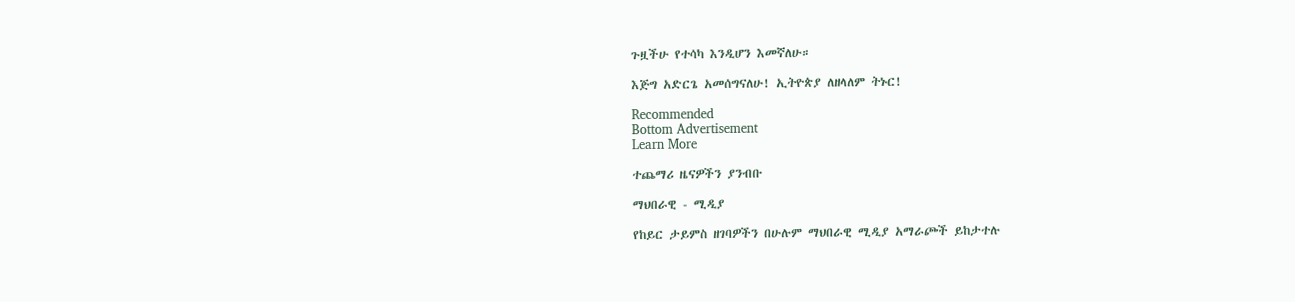ጉዟችሁ የተሳካ እንዲሆን እመኛለሁ።

እጅግ አድርጌ አመሰግናለሁ! ኢትዮጵያ ለዘላለም ትኑር!

Recommended
Bottom Advertisement
Learn More

ተጨማሪ ዜናዎችን ያንብቡ

ማህበራዊ - ሚዲያ

የከይር ታይምስ ዘገባዎችን በሁሉም ማህበራዊ ሚዲያ አማራጮች ይከታተሉ